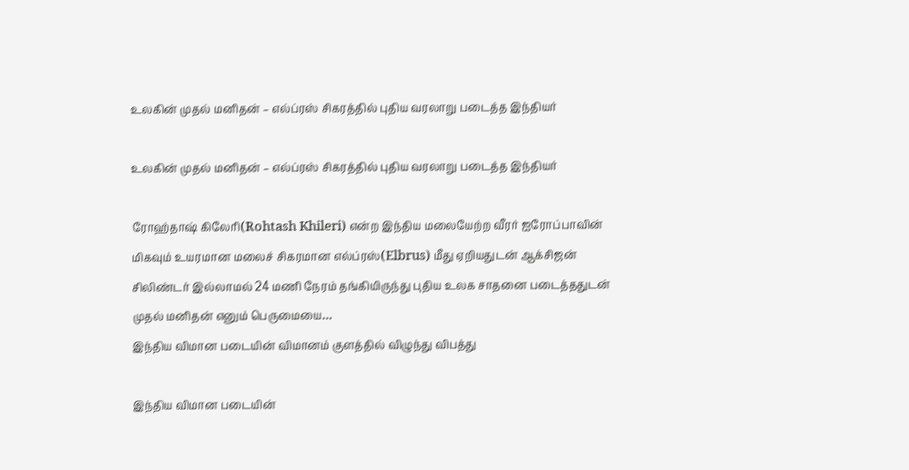உலகின் முதல் மனிதன் – எல்ப்ரஸ் சிகரத்தில் புதிய வரலாறு படைத்த இந்தியர்

உலகின் முதல் மனிதன் – எல்ப்ரஸ் சிகரத்தில் புதிய வரலாறு படைத்த இந்தியர்

ரோஹ்தாஷ் கிலேரி(Rohtash Khileri) என்ற இந்திய மலையேற்ற வீரர் ஐரோப்பாவின் மிகவும் உயரமான மலைச் சிகரமான எல்ப்ரஸ்(Elbrus) மீது ஏறியதுடன் ஆக்சிஜன் சிலிண்டர் இல்லாமல் 24 மணி நேரம் தங்கியிருந்து புதிய உலக சாதனை படைத்ததுடன் முதல் மனிதன் எனும் பெருமையை…
இந்திய விமான படையின் விமானம் குளத்தில் விழுந்து விபத்து

இந்திய விமான படையின்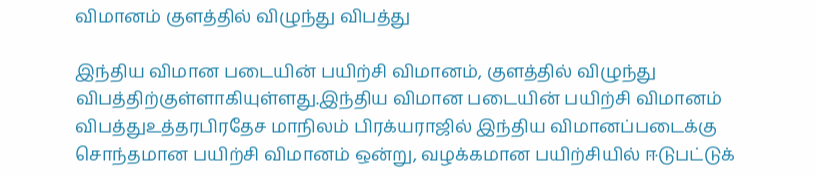விமானம் குளத்தில் விழுந்து விபத்து

இந்திய விமான படையின் பயிற்சி விமானம், குளத்தில் விழுந்து விபத்திற்குள்ளாகியுள்ளது.இந்திய விமான படையின் பயிற்சி விமானம் விபத்துஉத்தரபிரதேச மாநிலம் பிரக்யராஜில் இந்திய விமானப்படைக்கு சொந்தமான பயிற்சி விமானம் ஒன்று, வழக்கமான பயிற்சியில் ஈடுபட்டுக்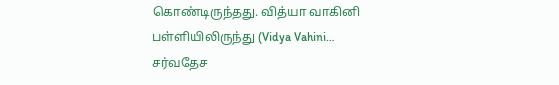கொண்டிருந்தது. வித்யா வாகினி பள்ளியிலிருந்து (Vidya Vahini…
சர்வதேச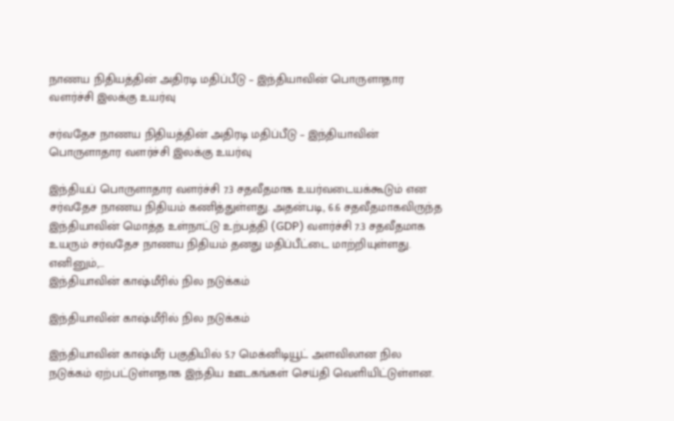நாணய நிதியத்தின் அதிரடி மதிப்பீடு – இந்தியாவின் பொருளாதார வளர்ச்சி இலக்கு உயர்வு

சர்வதேச நாணய நிதியத்தின் அதிரடி மதிப்பீடு – இந்தியாவின் பொருளாதார வளர்ச்சி இலக்கு உயர்வு

இந்தியப் பொருளாதார வளர்ச்சி 7.3 சதவீதமாக உயர்வடையக்கூடும் என சர்வதேச நாணய நிதியம் கணித்துள்ளது. அதன்படி, 6.6 சதவீதமாகவிருந்த இந்தியாவின் மொத்த உள்நாட்டு உற்பத்தி (GDP) வளர்ச்சி 7.3 சதவீதமாக உயரும் சர்வதேச நாணய நிதியம் தனது மதிப்பீட்டை மாற்றியுள்ளது. எனினும்,…
இந்தியாவின் காஷ்மீரில் நில நடுக்கம்

இந்தியாவின் காஷ்மீரில் நில நடுக்கம்

இந்தியாவின் காஷ்மீர் பகுதியில் 5.7 மெக்னிடியூட் அளவிலான நில நடுக்கம் ஏற்பட்டுள்ளதாக இந்திய ஊடகங்கள் செய்தி வெளியிட்டுள்ளன.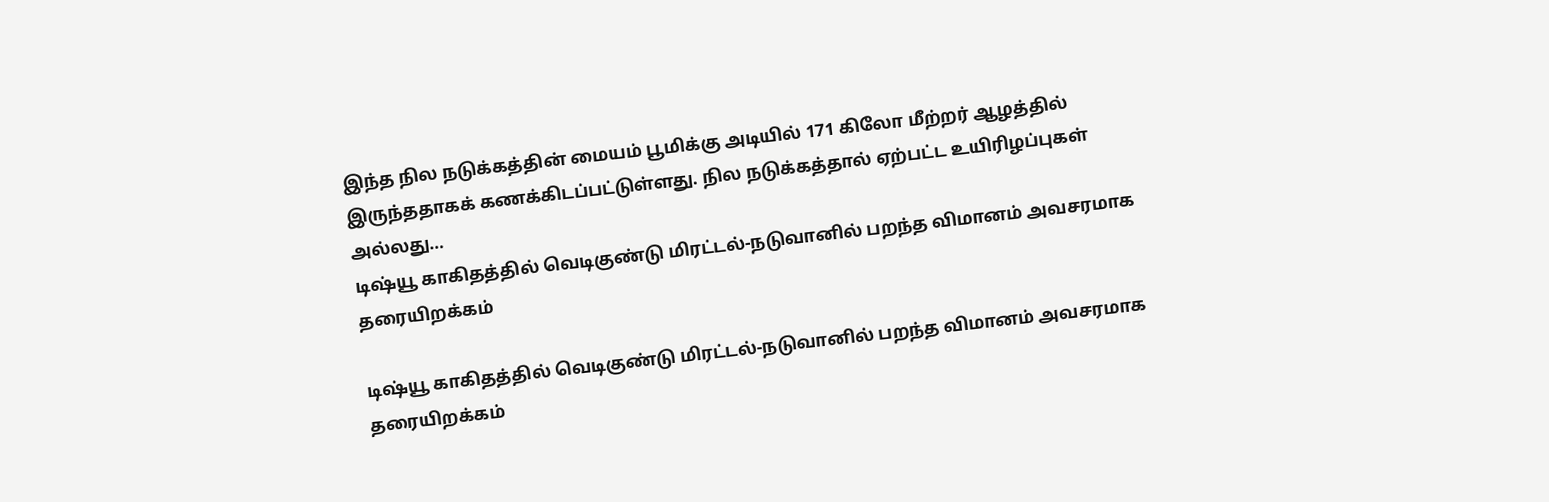இந்த நில நடுக்கத்தின் மையம் பூமிக்கு அடியில் 171 கிலோ மீற்றர் ஆழத்தில் இருந்ததாகக் கணக்கிடப்பட்டுள்ளது. நில நடுக்கத்தால் ஏற்பட்ட உயிரிழப்புகள் அல்லது…
டிஷ்யூ காகிதத்தில் வெடிகுண்டு மிரட்டல்-நடுவானில் பறந்த விமானம் அவசரமாக தரையிறக்கம்

டிஷ்யூ காகிதத்தில் வெடிகுண்டு மிரட்டல்-நடுவானில் பறந்த விமானம் அவசரமாக தரையிறக்கம்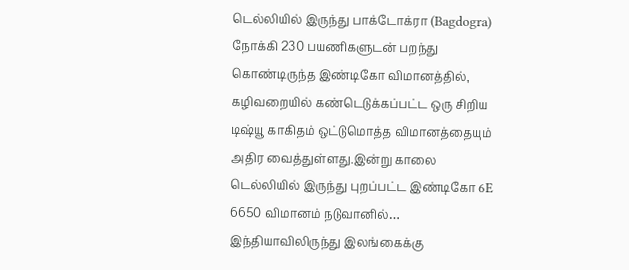டெல்லியில் இருந்து பாக்டோக்ரா (Bagdogra) நோக்கி 230 பயணிகளுடன் பறந்து கொண்டிருந்த இண்டிகோ விமானத்தில், கழிவறையில் கண்டெடுக்கப்பட்ட ஒரு சிறிய டிஷ்யூ காகிதம் ஒட்டுமொத்த விமானத்தையும் அதிர வைத்துள்ளது.இன்று காலை டெல்லியில் இருந்து புறப்பட்ட இண்டிகோ 6E 6650 விமானம் நடுவானில்…
இந்தியாவிலிருந்து இலங்கைக்கு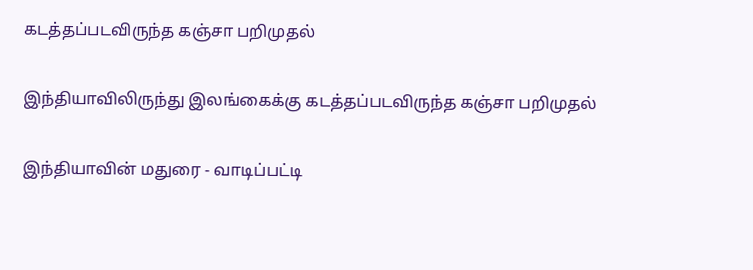கடத்தப்படவிருந்த கஞ்சா பறிமுதல்

இந்தியாவிலிருந்து இலங்கைக்கு கடத்தப்படவிருந்த கஞ்சா பறிமுதல்

இந்தியாவின் மதுரை - வாடிப்பட்டி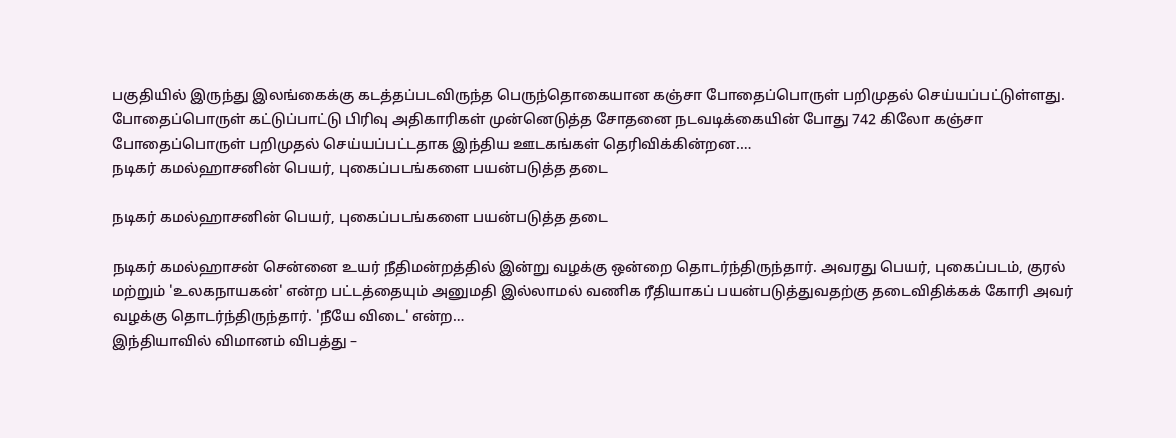பகுதியில் இருந்து இலங்கைக்கு கடத்தப்படவிருந்த பெருந்தொகையான கஞ்சா போதைப்பொருள் பறிமுதல் செய்யப்பட்டுள்ளது. போதைப்பொருள் கட்டுப்பாட்டு பிரிவு அதிகாரிகள் முன்னெடுத்த சோதனை நடவடிக்கையின் போது 742 கிலோ கஞ்சா போதைப்பொருள் பறிமுதல் செய்யப்பட்டதாக இந்திய ஊடகங்கள் தெரிவிக்கின்றன.…
நடிகர் கமல்ஹாசனின் பெயர், புகைப்படங்களை பயன்படுத்த தடை

நடிகர் கமல்ஹாசனின் பெயர், புகைப்படங்களை பயன்படுத்த தடை

நடிகர் கமல்ஹாசன் சென்னை உயர் நீதிமன்றத்தில் இன்று வழக்கு ஒன்றை தொடர்ந்திருந்தார். அவரது பெயர், புகைப்படம், குரல் மற்றும் 'உலகநாயகன்' என்ற பட்டத்தையும் அனுமதி இல்லாமல் வணிக ரீதியாகப் பயன்படுத்துவதற்கு தடைவிதிக்கக் கோரி அவர் வழக்கு தொடர்ந்திருந்தார். 'நீயே விடை' என்ற…
இந்தியாவில் விமானம் விபத்து –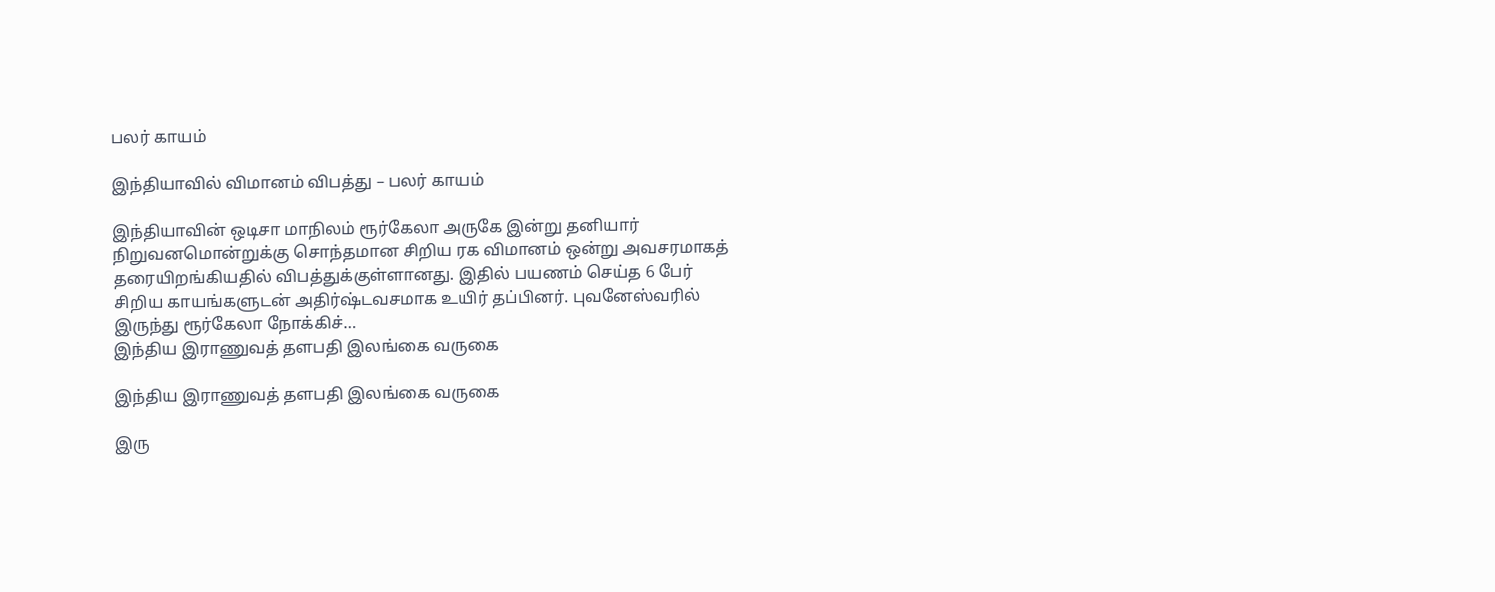பலர் காயம்

இந்தியாவில் விமானம் விபத்து – பலர் காயம்

இந்தியாவின் ஒடிசா மாநிலம் ரூர்கேலா அருகே இன்று தனியார் நிறுவனமொன்றுக்கு சொந்தமான சிறிய ரக விமானம் ஒன்று அவசரமாகத் தரையிறங்கியதில் விபத்துக்குள்ளானது. இதில் பயணம் செய்த 6 பேர் சிறிய காயங்களுடன் அதிர்ஷ்டவசமாக உயிர் தப்பினர். புவனேஸ்வரில் இருந்து ரூர்கேலா நோக்கிச்…
இந்திய இராணுவத் தளபதி இலங்கை வருகை

இந்திய இராணுவத் தளபதி இலங்கை வருகை

இரு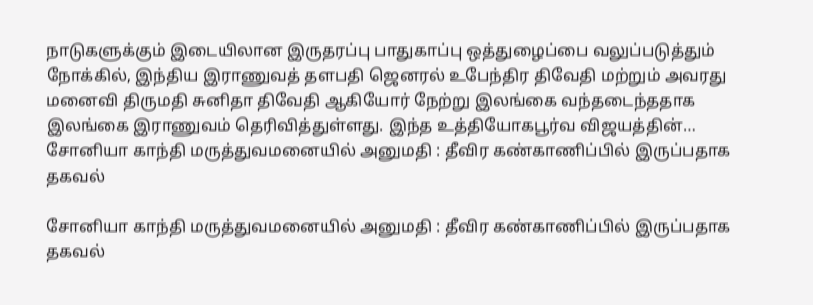நாடுகளுக்கும் இடையிலான இருதரப்பு பாதுகாப்பு ஒத்துழைப்பை வலுப்படுத்தும் நோக்கில், இந்திய இராணுவத் தளபதி ஜெனரல் உபேந்திர திவேதி மற்றும் அவரது மனைவி திருமதி சுனிதா திவேதி ஆகியோர் நேற்று இலங்கை வந்தடைந்ததாக இலங்கை இராணுவம் தெரிவித்துள்ளது. இந்த உத்தியோகபூர்வ விஜயத்தின்…
சோனியா காந்தி மருத்துவமனையில் அனுமதி : தீவிர கண்காணிப்பில் இருப்பதாக தகவல்

சோனியா காந்தி மருத்துவமனையில் அனுமதி : தீவிர கண்காணிப்பில் இருப்பதாக தகவல்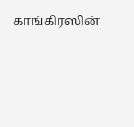காங்கிரஸின்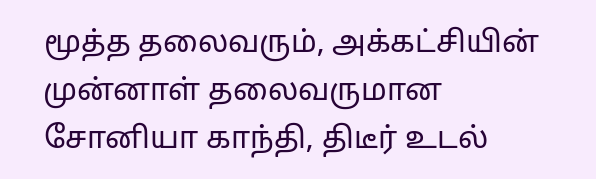மூத்த தலைவரும், அக்கட்சியின் முன்னாள் தலைவருமான சோனியா காந்தி, திடீர் உடல்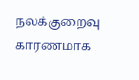நலக்குறைவு காரணமாக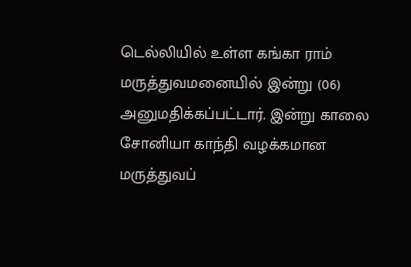டெல்லியில் உள்ள கங்கா ராம் மருத்துவமனையில் இன்று (06) அனுமதிக்கப்பட்டார். இன்று காலை சோனியா காந்தி வழக்கமான மருத்துவப்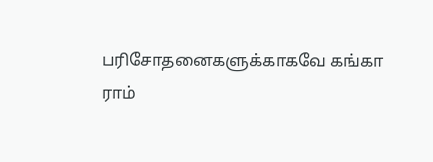பரிசோதனைகளுக்காகவே கங்கா ராம்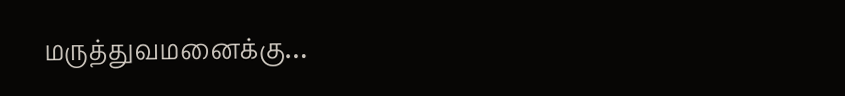மருத்துவமனைக்கு…